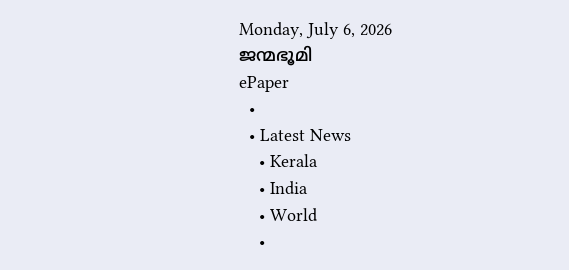Monday, July 6, 2026
ജന്മഭൂമി
ePaper
  •
  • Latest News
    • Kerala
    • India
    • World
    •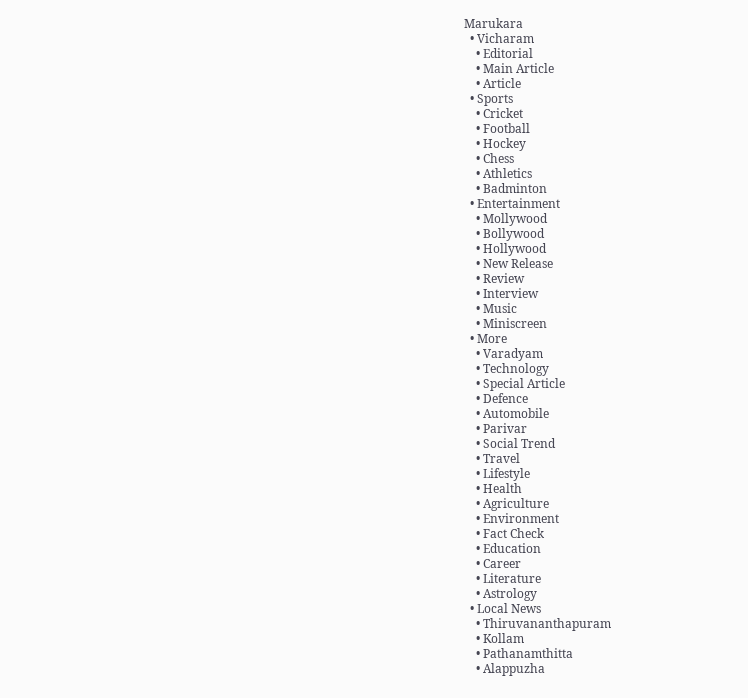Marukara
  • Vicharam
    • Editorial
    • Main Article
    • Article
  • Sports
    • Cricket
    • Football
    • Hockey
    • Chess
    • Athletics
    • Badminton
  • Entertainment
    • Mollywood
    • Bollywood
    • Hollywood
    • New Release
    • Review
    • Interview
    • Music
    • Miniscreen
  • More
    • Varadyam
    • Technology
    • Special Article
    • Defence
    • Automobile
    • Parivar
    • Social Trend
    • Travel
    • Lifestyle
    • Health
    • Agriculture
    • Environment
    • Fact Check
    • Education
    • Career
    • Literature
    • Astrology
  • Local News
    • Thiruvananthapuram
    • Kollam
    • Pathanamthitta
    • Alappuzha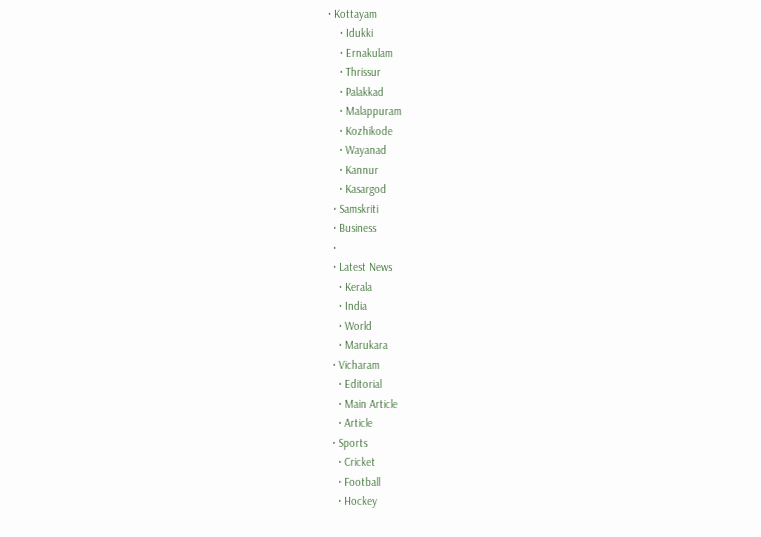• Kottayam
    • Idukki
    • Ernakulam
    • Thrissur
    • Palakkad
    • Malappuram
    • Kozhikode
    • Wayanad
    • Kannur
    • Kasargod
  • Samskriti
  • Business
  •
  • Latest News
    • Kerala
    • India
    • World
    • Marukara
  • Vicharam
    • Editorial
    • Main Article
    • Article
  • Sports
    • Cricket
    • Football
    • Hockey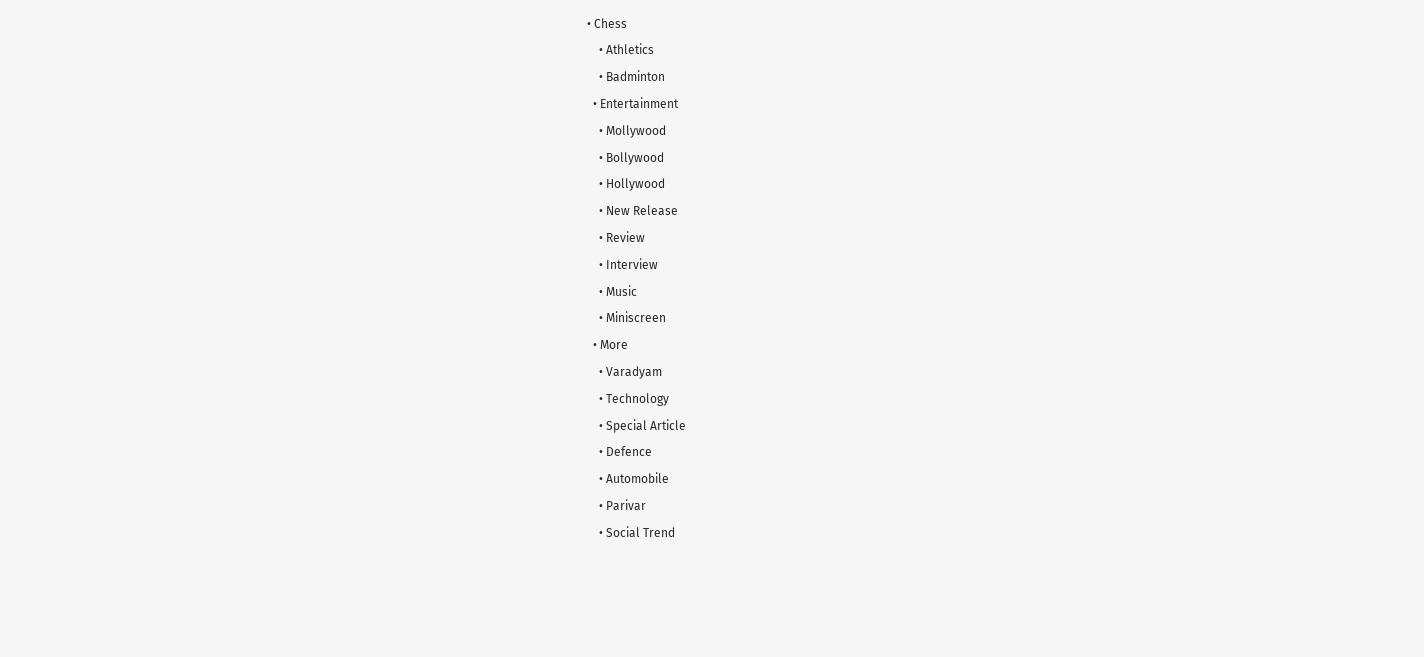• Chess
    • Athletics
    • Badminton
  • Entertainment
    • Mollywood
    • Bollywood
    • Hollywood
    • New Release
    • Review
    • Interview
    • Music
    • Miniscreen
  • More
    • Varadyam
    • Technology
    • Special Article
    • Defence
    • Automobile
    • Parivar
    • Social Trend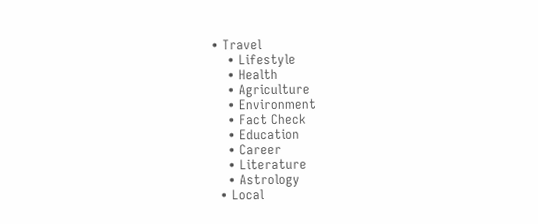• Travel
    • Lifestyle
    • Health
    • Agriculture
    • Environment
    • Fact Check
    • Education
    • Career
    • Literature
    • Astrology
  • Local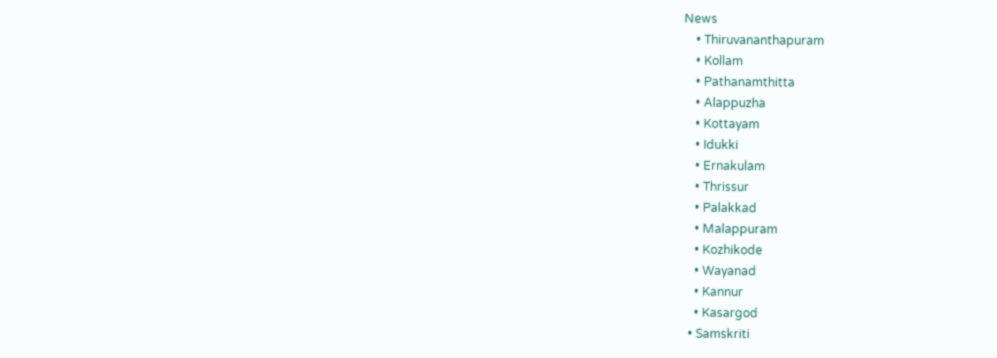News
    • Thiruvananthapuram
    • Kollam
    • Pathanamthitta
    • Alappuzha
    • Kottayam
    • Idukki
    • Ernakulam
    • Thrissur
    • Palakkad
    • Malappuram
    • Kozhikode
    • Wayanad
    • Kannur
    • Kasargod
  • Samskriti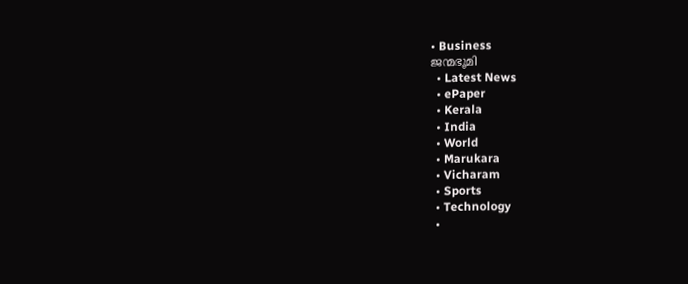• Business
ജന്മഭൂമി
  • Latest News
  • ePaper
  • Kerala
  • India
  • World
  • Marukara
  • Vicharam
  • Sports
  • Technology
  •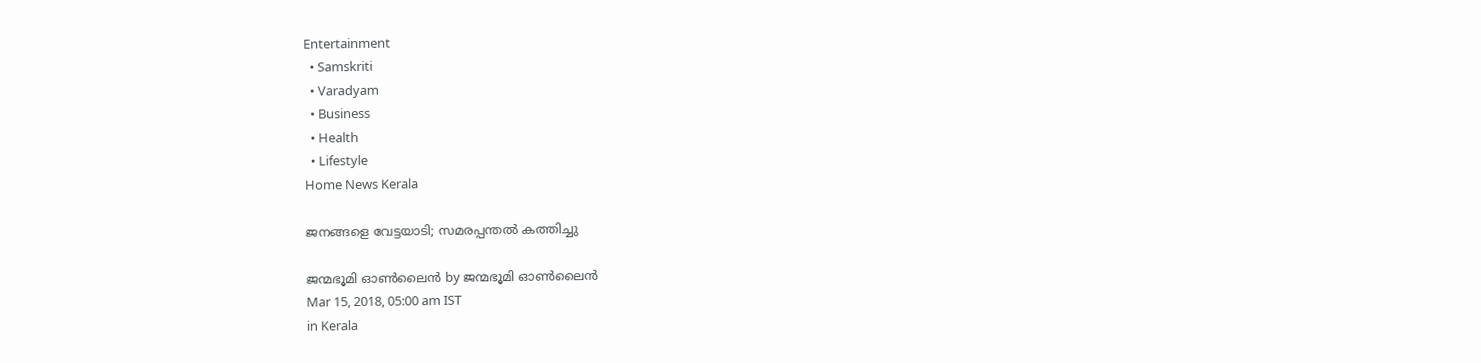Entertainment
  • Samskriti
  • Varadyam
  • Business
  • Health
  • Lifestyle
Home News Kerala

ജനങ്ങളെ വേട്ടയാടി; സമരപ്പന്തൽ കത്തിച്ചു

ജന്മഭൂമി ഓണ്‍ലൈന്‍ by ജന്മഭൂമി ഓണ്‍ലൈന്‍
Mar 15, 2018, 05:00 am IST
in Kerala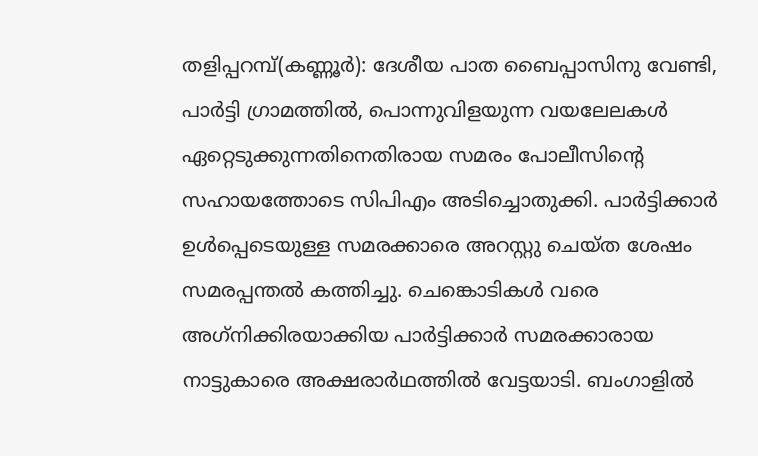തളിപ്പറമ്പ്(കണ്ണൂര്‍): ദേശീയ പാത ബൈപ്പാസിനു വേണ്ടി, പാര്‍ട്ടി ഗ്രാമത്തില്‍, പൊന്നുവിളയുന്ന വയലേലകള്‍ ഏറ്റെടുക്കുന്നതിനെതിരായ സമരം പോലീസിന്റെ സഹായത്തോടെ സിപിഎം അടിച്ചൊതുക്കി. പാര്‍ട്ടിക്കാര്‍ ഉള്‍പ്പെടെയുള്ള സമരക്കാരെ അറസ്റ്റു ചെയ്ത ശേഷം സമരപ്പന്തല്‍ കത്തിച്ചു. ചെങ്കൊടികള്‍ വരെ അഗ്‌നിക്കിരയാക്കിയ പാര്‍ട്ടിക്കാര്‍ സമരക്കാരായ നാട്ടുകാരെ അക്ഷരാര്‍ഥത്തില്‍ വേട്ടയാടി. ബംഗാളില്‍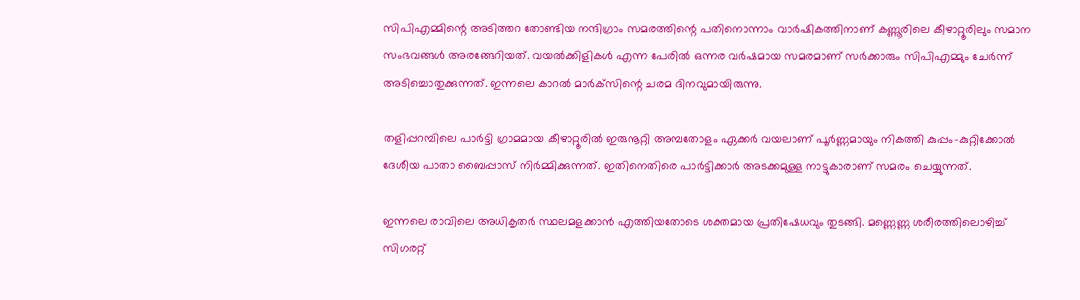സിപിഎമ്മിന്റെ അടിത്തറ തോണ്ടിയ നന്ദിഗ്രാം സമരത്തിന്റെ പതിനൊന്നാം വാര്‍ഷികത്തിനാണ് കണ്ണൂരിലെ കീഴാറ്റൂരിലും സമാന സംഭവങ്ങള്‍ അരങ്ങേറിയത്. വയല്‍ക്കിളികള്‍ എന്ന പേരില്‍ ഒന്നര വര്‍ഷമായ സമരമാണ് സര്‍ക്കാരും സിപിഎമ്മും ചേര്‍ന്ന് അടിച്ചൊതുക്കുന്നത്. ഇന്നലെ കാറല്‍ മാര്‍ക്‌സിന്റെ ചരമ ദിനവുമായിരുന്നു.

തളിപ്പറമ്പിലെ പാര്‍ട്ടി ഗ്രാമമായ കീഴാറ്റൂരില്‍ ഇരുനൂറ്റി അമ്പതോളം ഏക്കര്‍ വയലാണ് പൂര്‍ണ്ണമായും നികത്തി കുപ്പം-കുറ്റിക്കോല്‍ ദേശീയ പാതാ ബൈപ്പാസ് നിര്‍മ്മിക്കുന്നത്. ഇതിനെതിരെ പാര്‍ട്ടിക്കാര്‍ അടക്കമുള്ള നാട്ടുകാരാണ് സമരം ചെയ്യുന്നത്.

ഇന്നലെ രാവിലെ അധികൃതര്‍ സ്ഥലമളക്കാന്‍ എത്തിയതോടെ ശക്തമായ പ്രതിഷേധവും തുടങ്ങി. മണ്ണെണ്ണ ശരീരത്തിലൊഴിച്ച് സിഗരറ്റ്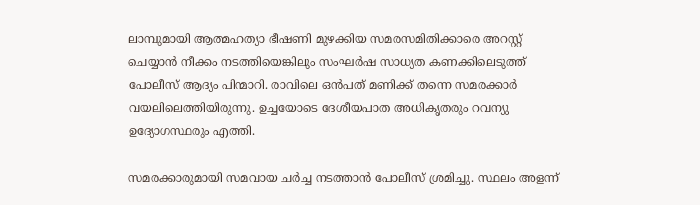ലാമ്പുമായി ആത്മഹത്യാ ഭീഷണി മുഴക്കിയ സമരസമിതിക്കാരെ അറസ്റ്റ് ചെയ്യാന്‍ നീക്കം നടത്തിയെങ്കിലും സംഘര്‍ഷ സാധ്യത കണക്കിലെടുത്ത് പോലീസ് ആദ്യം പിന്മാറി. രാവിലെ ഒന്‍പത് മണിക്ക് തന്നെ സമരക്കാര്‍ വയലിലെത്തിയിരുന്നു. ഉച്ചയോടെ ദേശീയപാത അധികൃതരും റവന്യു ഉദ്യോഗസ്ഥരും എത്തി.

സമരക്കാരുമായി സമവായ ചര്‍ച്ച നടത്താന്‍ പോലീസ് ശ്രമിച്ചു. സ്ഥലം അളന്ന്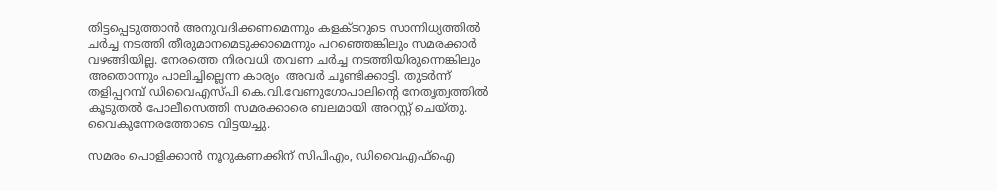തിട്ടപ്പെടുത്താന്‍ അനുവദിക്കണമെന്നും കളക്ടറുടെ സാന്നിധ്യത്തില്‍ ചര്‍ച്ച നടത്തി തീരുമാനമെടുക്കാമെന്നും പറഞ്ഞെങ്കിലും സമരക്കാര്‍ വഴങ്ങിയില്ല. നേരത്തെ നിരവധി തവണ ചര്‍ച്ച നടത്തിയിരുന്നെങ്കിലും അതൊന്നും പാലിച്ചില്ലെന്ന കാര്യം  അവര്‍ ചൂണ്ടിക്കാട്ടി. തുടര്‍ന്ന് തളിപ്പറമ്പ് ഡിവൈഎസ്പി കെ.വി.വേണുഗോപാലിന്റെ നേതൃത്വത്തില്‍ കൂടുതല്‍ പോലീസെത്തി സമരക്കാരെ ബലമായി അറസ്റ്റ് ചെയ്തു. വൈകുന്നേരത്തോടെ വിട്ടയച്ചു.

സമരം പൊളിക്കാന്‍ നൂറുകണക്കിന് സിപിഎം, ഡിവൈഎഫ്‌ഐ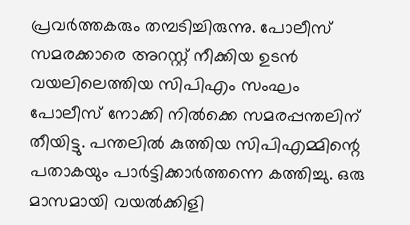പ്രവര്‍ത്തകരും തമ്പടിച്ചിരുന്നു. പോലീസ് സമരക്കാരെ അറസ്റ്റ് നീക്കിയ ഉടന്‍ വയലിലെത്തിയ സിപിഎം സംഘം പോലീസ് നോക്കി നില്‍ക്കെ സമരപ്പന്തലിന് തീയിട്ടു. പന്തലില്‍ കുത്തിയ സിപിഎമ്മിന്റെ പതാകയും പാര്‍ട്ടിക്കാര്‍ത്തന്നെ കത്തിച്ചു. ഒരു മാസമായി വയല്‍ക്കിളി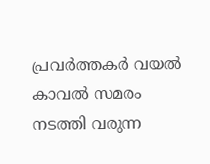പ്രവര്‍ത്തകര്‍ വയല്‍ കാവല്‍ സമരം നടത്തി വരുന്ന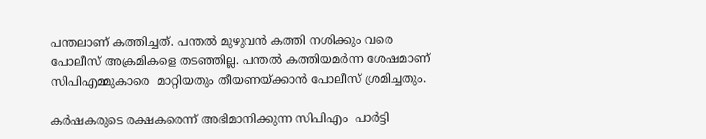പന്തലാണ് കത്തിച്ചത്. പന്തല്‍ മുഴുവന്‍ കത്തി നശിക്കും വരെ പോലീസ് അക്രമികളെ തടഞ്ഞില്ല. പന്തല്‍ കത്തിയമര്‍ന്ന ശേഷമാണ്  സിപിഎമ്മുകാരെ  മാറ്റിയതും തീയണയ്‌ക്കാന്‍ പോലീസ് ശ്രമിച്ചതും.

കര്‍ഷകരുടെ രക്ഷകരെന്ന് അഭിമാനിക്കുന്ന സിപിഎം  പാര്‍ട്ടി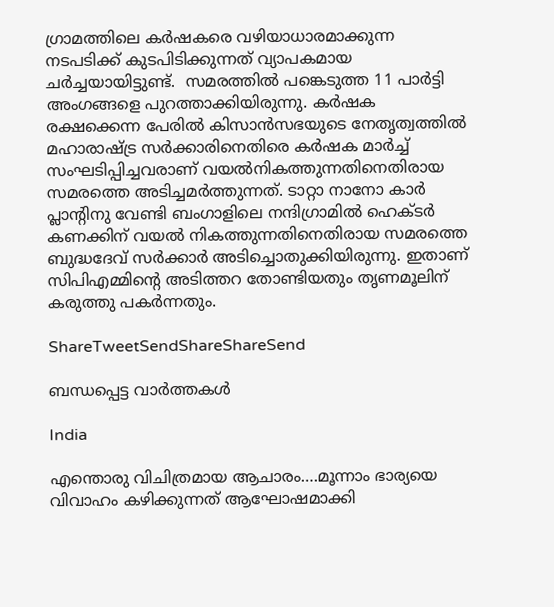ഗ്രാമത്തിലെ കര്‍ഷകരെ വഴിയാധാരമാക്കുന്ന നടപടിക്ക് കുടപിടിക്കുന്നത് വ്യാപകമായ ചര്‍ച്ചയായിട്ടുണ്ട്.  സമരത്തില്‍ പങ്കെടുത്ത 11 പാര്‍ട്ടി അംഗങ്ങളെ പുറത്താക്കിയിരുന്നു. കര്‍ഷക രക്ഷക്കെന്ന പേരില്‍ കിസാന്‍സഭയുടെ നേതൃത്വത്തില്‍ മഹാരാഷ്‌ട്ര സര്‍ക്കാരിനെതിരെ കര്‍ഷക മാര്‍ച്ച് സംഘടിപ്പിച്ചവരാണ് വയല്‍നികത്തുന്നതിനെതിരായ സമരത്തെ അടിച്ചമര്‍ത്തുന്നത്. ടാറ്റാ നാനോ കാര്‍ പ്ലാന്റിനു വേണ്ടി ബംഗാളിലെ നന്ദിഗ്രാമില്‍ ഹെക്ടര്‍ കണക്കിന് വയല്‍ നികത്തുന്നതിനെതിരായ സമരത്തെ ബുദ്ധദേവ് സര്‍ക്കാര്‍ അടിച്ചൊതുക്കിയിരുന്നു. ഇതാണ് സിപിഎമ്മിന്റെ അടിത്തറ തോണ്ടിയതും തൃണമൂലിന് കരുത്തു പകര്‍ന്നതും.

ShareTweetSendShareShareSend

ബന്ധപ്പെട്ട വാര്‍ത്തകള്‍

India

എന്തൊരു വിചിത്രമായ ആചാരം….മൂന്നാം ഭാര്യയെ വിവാഹം കഴിക്കുന്നത് ആഘോഷമാക്കി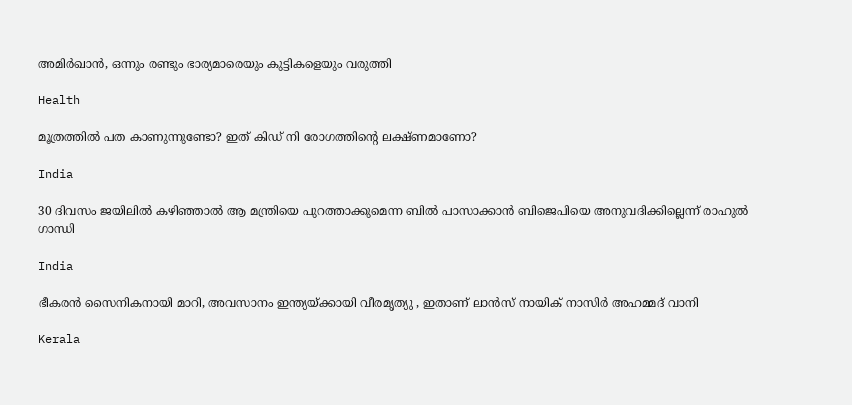അമിര്‍ഖാന്‍, ഒന്നും രണ്ടും ഭാര്യമാരെയും കുട്ടികളെയും വരുത്തി

Health

മൂത്രത്തില്‍ പത കാണുന്നുണ്ടോ? ഇത് കിഡ് നി രോഗത്തിന്റെ ലക്ഷ്ണമാണോ?

India

30 ദിവസം ജയിലില്‍ കഴിഞ്ഞാല്‍ ആ മന്ത്രിയെ പുറത്താക്കുമെന്ന ബില്‍ പാസാക്കാന്‍ ബിജെപിയെ അനുവദിക്കില്ലെന്ന് രാഹുല്‍ ഗാന്ധി

India

ഭീകരന്‍ സൈനികനായി മാറി, അവസാനം ഇന്ത്യയ്‌ക്കായി വീരമൃത്യു , ഇതാണ് ലാന്‍സ് നായിക് നാസിര്‍ അഹമ്മദ് വാനി

Kerala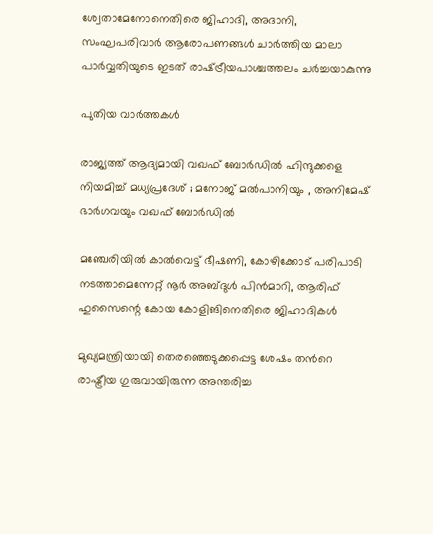ശ്വേതാമേനോനെതിരെ ജിഹാദി, അദാനി, സംഘപരിവാര്‍ ആരോപണങ്ങള്‍ ചാര്‍ത്തിയ മാലാ പാര്‍വ്വതിയുടെ ഇടത് രാഷ്‌ട്രീയപാശ്ചത്തലം ചര്‍ച്ചയാകുന്നു

പുതിയ വാര്‍ത്തകള്‍

രാജ്യത്ത് ആദ്യമായി വഖഫ് ബോർഡിൽ ഹിന്ദുക്കളെ നിയമിച്ച് മധ്യപ്രദേശ് ; മനോജ് മൽപാനിയും , അനിമേഷ് ഭാർഗവയും വഖഫ് ബോർഡിൽ

മഞ്ചേരിയില്‍ കാല്‍വെട്ട് ഭീഷണി, കോഴിക്കോട് പരിപാടി നടത്താമെന്നേറ്റ് നൂര്‍ അബ്ദുള്‍ പിന്‍മാറി, ആരിഫ് ഹുസൈന്റെ കോയ കോളിങിനെതിരെ ജിഹാദികള്‍

മുഖ്യമന്ത്രിയായി തെരഞ്ഞെടുക്കപ്പെട്ട ശേഷം തന്‍റെ രാഷ്ട്രീയ ഗുരുവായിരുന്ന അന്തരിച്ച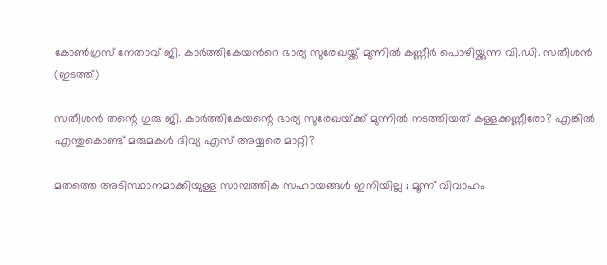കോണ്‍ഗ്രസ് നേതാവ് ജി. കാര്‍ത്തികേയന്‍റെ ഭാര്യ സുരേഖയ്ക്ക് മുന്നില്‍ കണ്ണീര്‍ പൊഴിയ്ക്കുന്ന വി.ഡി. സതീശന്‍ (ഇടത്ത്)

സതീശന്‍ തന്റെ ഗുരു ജി. കാര്‍ത്തികേയന്റെ ഭാര്യ സുരേഖയ്‌ക്ക് മുന്നില്‍ നടത്തിയത് കള്ളക്കണ്ണീരോ? എങ്കില്‍ എന്തുകൊണ്ട് മരുമകള്‍ ദിവ്യ എസ് അയ്യരെ മാറ്റി?

മതത്തെ അടിസ്ഥാനമാക്കിയുള്ള സാമ്പത്തിക സഹായങ്ങൾ ഇനിയില്ല ; മൂന്ന് വിവാഹം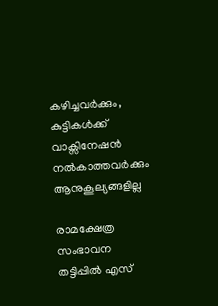കഴിച്ചവർക്കും, കുട്ടികൾക്ക് വാക്സിനേഷൻ നൽകാത്തവർക്കും ആനുകൂല്യങ്ങളില്ല

രാമക്ഷേത്ര സംഭാവന തട്ടിപ്പിൽ എസ്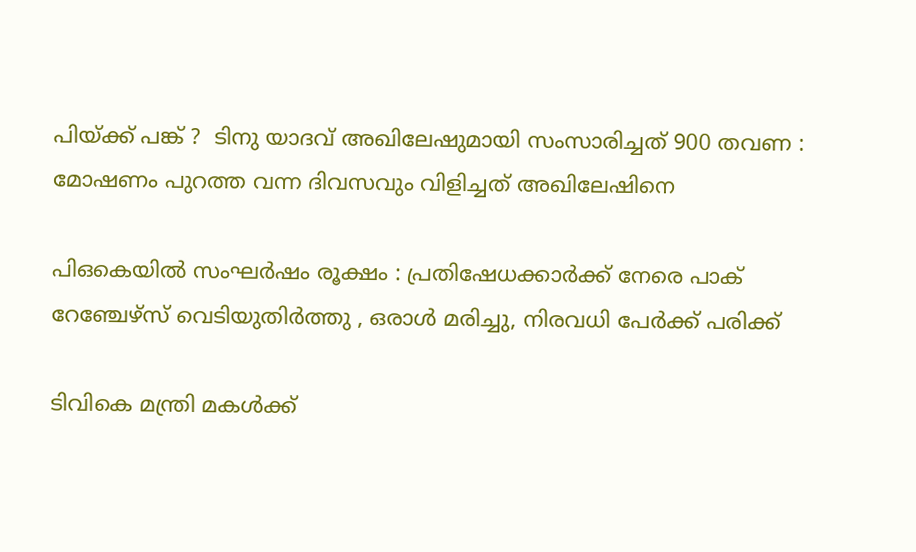പിയ്‌ക്ക് പങ്ക് ?  ടിനു യാദവ് അഖിലേഷുമായി സംസാരിച്ചത് 900 തവണ : മോഷണം പുറത്ത വന്ന ദിവസവും വിളിച്ചത് അഖിലേഷിനെ

പി‌ഒ‌കെയിൽ സംഘർഷം രൂക്ഷം : പ്രതിഷേധക്കാർക്ക് നേരെ പാക് റേഞ്ചേഴ്‌സ് വെടിയുതിർത്തു , ഒരാൾ മരിച്ചു, നിരവധി പേർക്ക് പരിക്ക്

ടിവികെ മന്ത്രി മകള്‍ക്ക്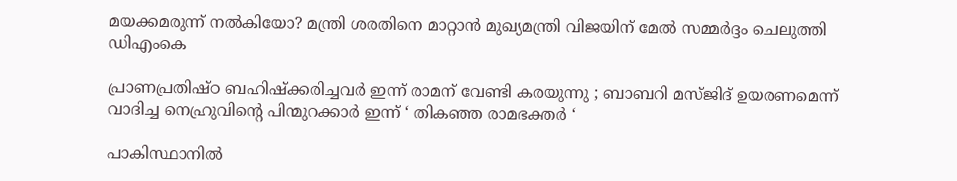മയക്കമരുന്ന് നല്‍കിയോ? മന്ത്രി ശരതിനെ മാറ്റാന്‍ മുഖ്യമന്ത്രി വിജയിന് മേല്‍ സമ്മര്‍ദ്ദം ചെലുത്തി ഡിഎംകെ

പ്രാണപ്രതിഷ്ഠ ബഹിഷ്ക്കരിച്ചവർ ഇന്ന് രാമന് വേണ്ടി കരയുന്നു ; ബാബറി മസ്ജിദ് ഉയരണമെന്ന് വാദിച്ച നെഹ്രുവിന്റെ പിന്മുറക്കാർ ഇന്ന് ‘ തികഞ്ഞ രാമഭക്തർ ‘

പാകിസ്ഥാനിൽ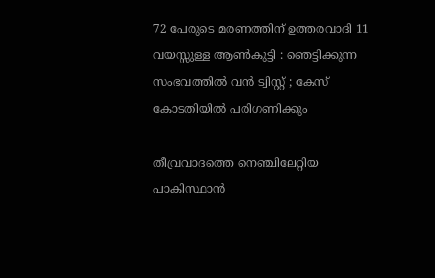72 പേരുടെ മരണത്തിന് ഉത്തരവാദി 11 വയസ്സുള്ള ആൺകുട്ടി : ഞെട്ടിക്കുന്ന സംഭവത്തിൽ വൻ ട്വിസ്റ്റ് ; കേസ് കോടതിയിൽ പരിഗണിക്കും

തീവ്രവാദത്തെ നെഞ്ചിലേറ്റിയ പാകിസ്ഥാൻ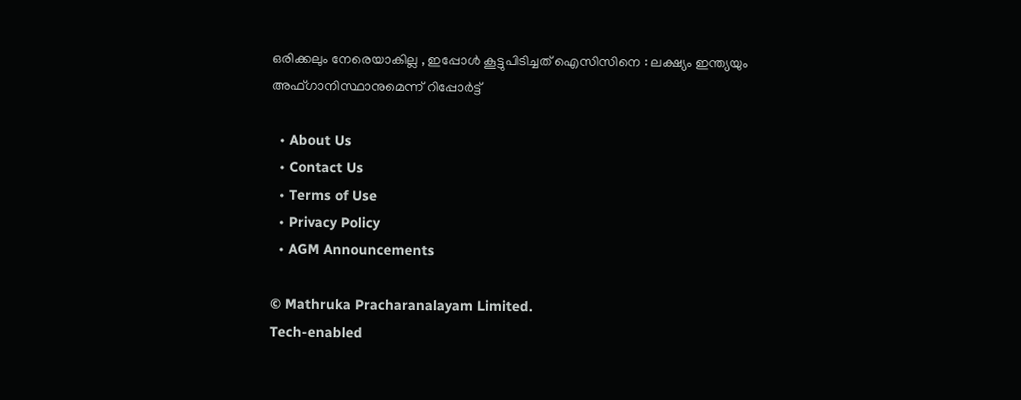ഒരിക്കലും നേരെയാകില്ല , ഇപ്പോൾ കൂട്ടുപിടിച്ചത് ഐസിസിനെ : ലക്ഷ്യം ഇന്ത്യയും അഫ്ഗാനിസ്ഥാനുമെന്ന് റിപ്പോർട്ട്

  • About Us
  • Contact Us
  • Terms of Use
  • Privacy Policy
  • AGM Announcements

© Mathruka Pracharanalayam Limited.
Tech-enabled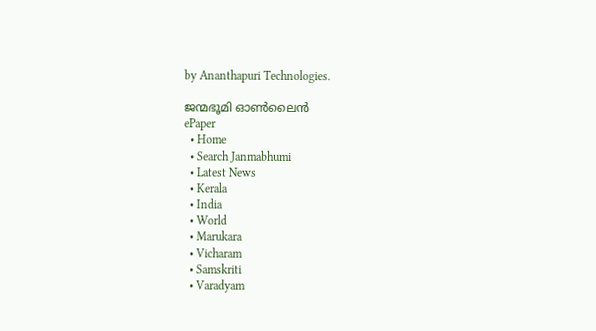by Ananthapuri Technologies.

ജന്മഭൂമി ഓണ്‍ലൈന്‍
ePaper
  • Home
  • Search Janmabhumi
  • Latest News
  • Kerala
  • India
  • World
  • Marukara
  • Vicharam
  • Samskriti
  • Varadyam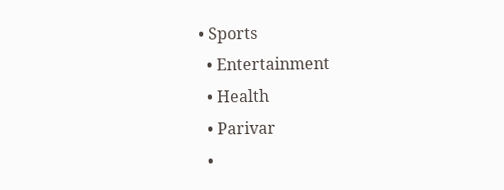• Sports
  • Entertainment
  • Health
  • Parivar
  •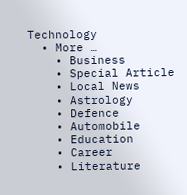Technology
  • More …
    • Business
    • Special Article
    • Local News
    • Astrology
    • Defence
    • Automobile
    • Education
    • Career
    • Literature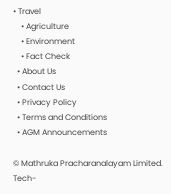• Travel
    • Agriculture
    • Environment
    • Fact Check
  • About Us
  • Contact Us
  • Privacy Policy
  • Terms and Conditions
  • AGM Announcements

© Mathruka Pracharanalayam Limited.
Tech-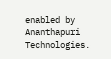enabled by Ananthapuri Technologies.